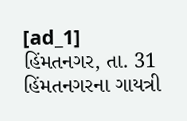[ad_1]
હિંમતનગર, તા. 31
હિંમતનગરના ગાયત્રી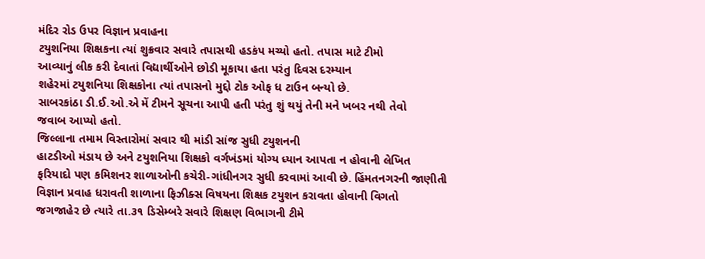મંદિર રોડ ઉપર વિજ્ઞાન પ્રવાહના
ટયુશનિયા શિક્ષકના ત્યાં શુક્રવાર સવારે તપાસથી હડકંપ મચ્યો હતો. તપાસ માટે ટીમો
આવ્યાનું લીક કરી દેવાતાં વિદ્યાર્થીઓને છોડી મૂકાયા હતા પરંતુ દિવસ દરમ્યાન
શહેરમાં ટયુશનિયા શિક્ષકોના ત્યાં તપાસનો મુદ્દો ટોક ઓફ ધ ટાઉન બન્યો છે.
સાબરકાંઠા ડી.ઈ.ઓ.એ મેં ટીમને સૂચના આપી હતી પરંતુ શું થયું તેની મને ખબર નથી તેવો
જવાબ આપ્યો હતો.
જિલ્લાના તમામ વિસ્તારોમાં સવાર થી માંડી સાંજ સુધી ટયુશનની
હાટડીઓ મંડાય છે અને ટયુશનિયા શિક્ષકો વર્ગખંડમાં યોગ્ય ધ્યાન આપતા ન હોવાની લેખિત
ફરિયાદો પણ કમિશનર શાળાઓની કચેરી-ગાંધીનગર સુધી કરવામાં આવી છે. હિંમતનગરની જાણીતી
વિજ્ઞાન પ્રવાહ ધરાવતી શાળાના ફિઝીક્સ વિષયના શિક્ષક ટયુશન કરાવતા હોવાની વિગતો
જગજાહેર છે ત્યારે તા.૩૧ ડિસેમ્બરે સવારે શિક્ષણ વિભાગની ટીમે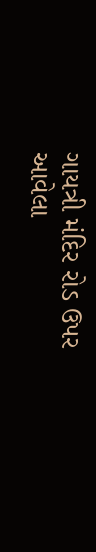ગાયત્રી મંદિર રોડ ઉપર
આવેલા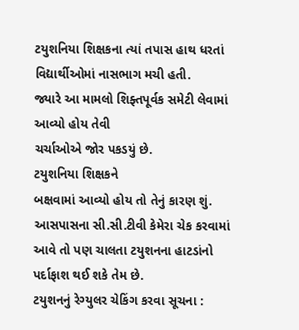ટયુશનિયા શિક્ષકના ત્યાં તપાસ હાથ ધરતાં વિદ્યાર્થીઓમાં નાસભાગ મચી હતી.
જ્યારે આ મામલો શિફ્તપૂર્વક સમેટી લેવામાં આવ્યો હોય તેવી
ચર્ચાઓએ જોર પકડયું છે.
ટયુશનિયા શિક્ષકને
બક્ષવામાં આવ્યો હોય તો તેનું કારણ શું. આસપાસના સી.સી.ટીવી કેમેરા ચેક કરવામાં
આવે તો પણ ચાલતા ટયુશનના હાટડાંનો પર્દાફાશ થઈ શકે તેમ છે.
ટયુશનનું રેગ્યુલર ચેકિંગ કરવા સૂચના :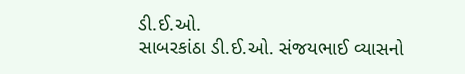ડી.ઈ.ઓ.
સાબરકાંઠા ડી.ઈ.ઓ. સંજયભાઈ વ્યાસનો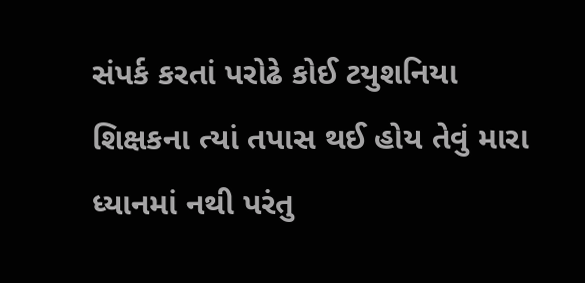સંપર્ક કરતાં પરોઢે કોઈ ટયુશનિયા
શિક્ષકના ત્યાં તપાસ થઈ હોય તેવું મારા ધ્યાનમાં નથી પરંતુ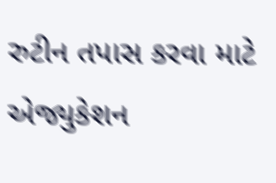રુટીન તપાસ કરવા માટે એજ્યુકેશન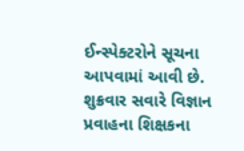ઈન્સ્પેક્ટરોને સૂચના આપવામાં આવી છે. શુક્રવાર સવારે વિજ્ઞાન પ્રવાહના શિક્ષકના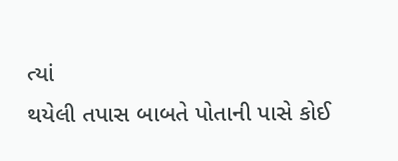ત્યાં
થયેલી તપાસ બાબતે પોતાની પાસે કોઈ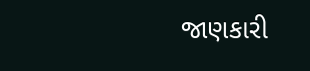જાણકારી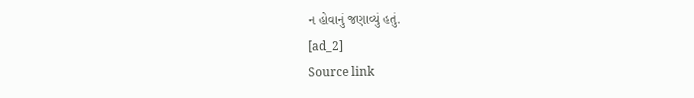ન હોવાનું જણાવ્યું હતું.
[ad_2]
Source link